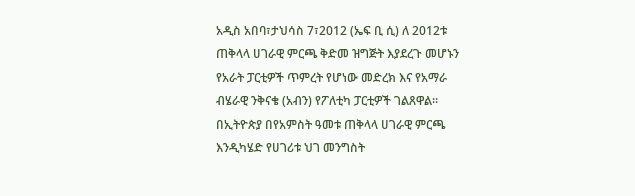አዲስ አበባ፣ታህሳስ 7፣2012 (ኤፍ ቢ ሲ) ለ 2012ቱ ጠቅላላ ሀገራዊ ምርጫ ቅድመ ዝግጅት እያደረጉ መሆኑን የአራት ፓርቲዎች ጥምረት የሆነው መድረክ እና የአማራ ብሄራዊ ንቅናቄ (አብን) የፖለቲካ ፓርቲዎች ገልጸዋል።
በኢትዮጵያ በየአምስት ዓመቱ ጠቅላላ ሀገራዊ ምርጫ እንዲካሄድ የሀገሪቱ ህገ መንግስት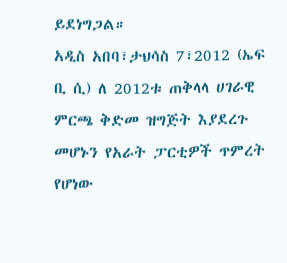ይደነግጋል።
አዲስ አበባ፣ታህሳስ 7፣2012 (ኤፍ ቢ ሲ) ለ 2012ቱ ጠቅላላ ሀገራዊ ምርጫ ቅድመ ዝግጅት እያደረጉ መሆኑን የአራት ፓርቲዎች ጥምረት የሆነው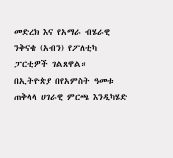መድረክ እና የአማራ ብሄራዊ ንቅናቄ (አብን) የፖለቲካ ፓርቲዎች ገልጸዋል።
በኢትዮጵያ በየአምስት ዓመቱ ጠቅላላ ሀገራዊ ምርጫ እንዲካሄድ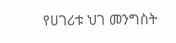የሀገሪቱ ህገ መንግስት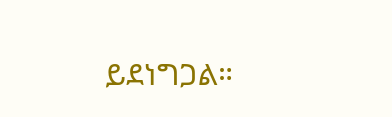ይደነግጋል።